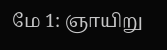மே 1: ஞாயிறு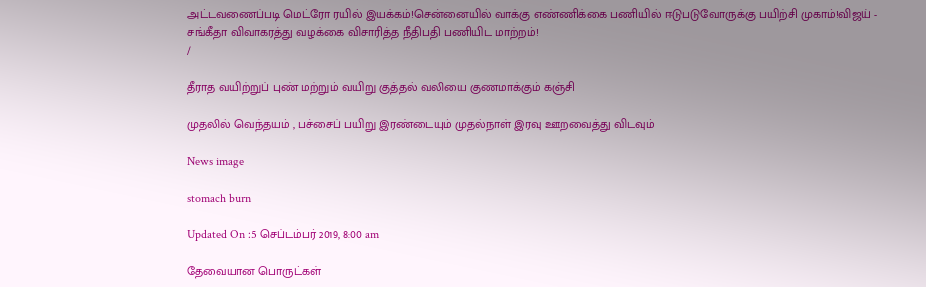அட்டவணைப்படி மெட்ரோ ரயில் இயக்கம்!சென்னையில் வாக்கு எண்ணிக்கை பணியில் ஈடுபடுவோருக்கு பயிற்சி முகாம்!விஜய் - சங்கீதா விவாகரத்து வழக்கை விசாரித்த நீதிபதி பணியிட மாற்றம்!
/

தீராத வயிற்றுப் புண் மற்றும் வயிறு குத்தல் வலியை குணமாக்கும் கஞ்சி

முதலில் வெந்தயம் , பச்சைப் பயிறு இரண்டையும் முதல்நாள் இரவு ஊறவைத்து விடவும்

News image

stomach burn

Updated On :5 செப்டம்பர் 2019, 8:00 am

தேவையான பொருட்கள்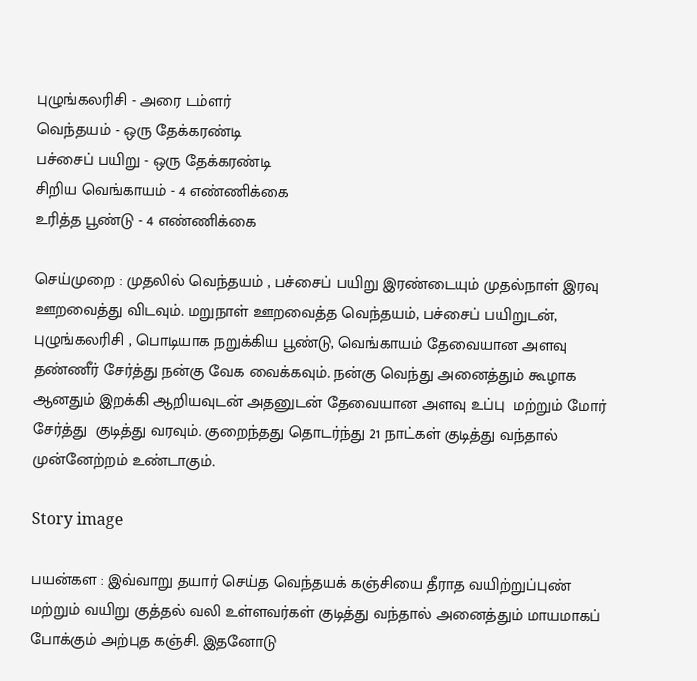புழுங்கலரிசி - அரை டம்ளர்
வெந்தயம் - ஒரு தேக்கரண்டி
பச்சைப் பயிறு - ஒரு தேக்கரண்டி
சிறிய வெங்காயம் - 4 எண்ணிக்கை
உரித்த பூண்டு - 4 எண்ணிக்கை

செய்முறை : முதலில் வெந்தயம் , பச்சைப் பயிறு இரண்டையும் முதல்நாள் இரவு ஊறவைத்து விடவும். மறுநாள் ஊறவைத்த வெந்தயம், பச்சைப் பயிறுடன், புழுங்கலரிசி , பொடியாக நறுக்கிய பூண்டு, வெங்காயம் தேவையான அளவு தண்ணீர் சேர்த்து நன்கு வேக வைக்கவும். நன்கு வெந்து அனைத்தும் கூழாக ஆனதும் இறக்கி ஆறியவுடன் அதனுடன் தேவையான அளவு உப்பு  மற்றும் மோர் சேர்த்து  குடித்து வரவும். குறைந்தது தொடர்ந்து 21 நாட்கள் குடித்து வந்தால் முன்னேற்றம் உண்டாகும்.

Story image

பயன்கள : இவ்வாறு தயார் செய்த வெந்தயக் கஞ்சியை தீராத வயிற்றுப்புண் மற்றும் வயிறு குத்தல் வலி உள்ளவர்கள் குடித்து வந்தால் அனைத்தும் மாயமாகப் போக்கும் அற்புத கஞ்சி. இதனோடு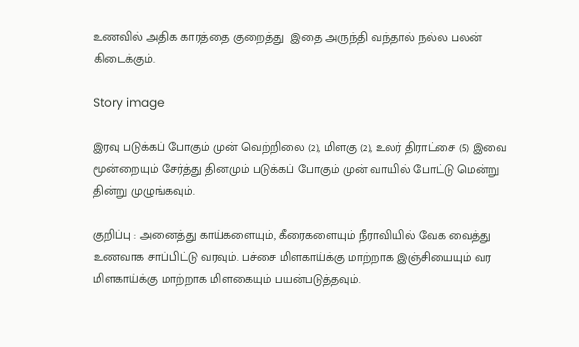உணவில் அதிக காரத்தை குறைத்து  இதை அருந்தி வந்தால் நல்ல பலன் கிடைக்கும்.

Story image

இரவு படுக்கப் போகும் முன் வெற்றிலை (2), மிளகு (2), உலர் திராட்சை (5) இவை மூன்றையும் சேர்த்து தினமும் படுக்கப் போகும் முன் வாயில் போட்டு மென்று தின்று முழுங்கவும்.

குறிப்பு : அனைத்து காய்களையும், கீரைகளையும் நீராவியில் வேக வைத்து உணவாக சாப்பிட்டு வரவும். பச்சை மிளகாய்க்கு மாற்றாக இஞ்சியையும் வர மிளகாய்க்கு மாற்றாக மிளகையும் பயன்படுத்தவும்.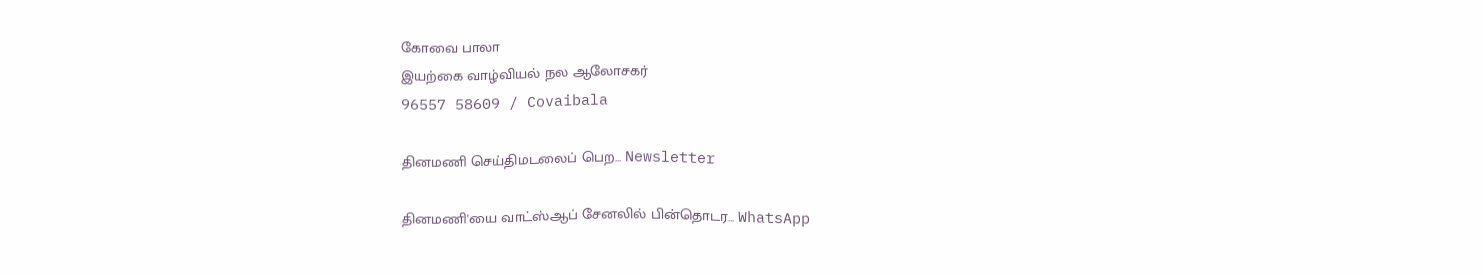கோவை பாலா
இயற்கை வாழ்வியல் நல ஆலோசகர்
96557 58609 / Covaibala

தினமணி செய்திமடலைப் பெற... Newsletter

தினமணி'யை வாட்ஸ்ஆப் சேனலில் பின்தொடர... WhatsApp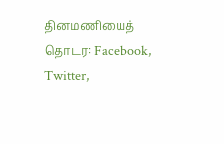தினமணியைத் தொடர: Facebook, Twitter,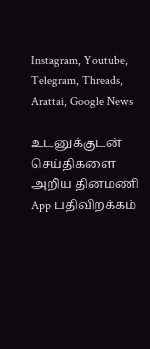Instagram, Youtube, Telegram, Threads, Arattai, Google News

உடனுக்குடன் செய்திகளை அறிய தினமணி App பதிவிறக்கம்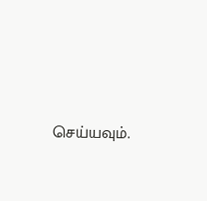செய்யவும்.